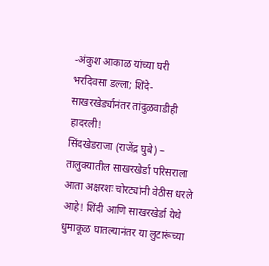-अंकुश आकाळ यांच्या घरी भरदिवसा डल्ला; शिंदे-साखरखेर्ड्यानंतर तांदुळवाडीही हादरली!
सिंदखेडराजा (राजेंद्र घुबे) – तालुक्यातील साखरखेर्डा परिसराला आता अक्षरशः चोरट्यांनी वेठीस धरले आहे! शिंदी आणि साखरखेर्डा येथे धुमाकूळ घातल्यानंतर या लुटारूंच्या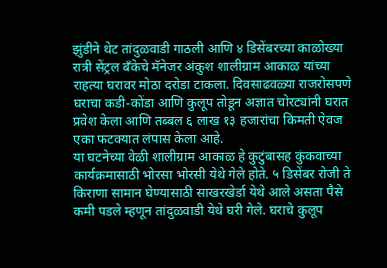झुंडीने थेट तांदुळवाडी गाठली आणि ४ डिसेंबरच्या काळोख्या रात्री सेंट्रल बँकेचे मॅनेजर अंकुश शालीग्राम आकाळ यांच्या राहत्या घरावर मोठा दरोडा टाकला. दिवसाढवळ्या राजरोसपणे घराचा कडी-कोंडा आणि कुलूप तोडून अज्ञात चोरट्यांनी घरात प्रवेश केला आणि तब्बल ६ लाख १३ हजारांचा किमती ऐवज एका फटक्यात लंपास केला आहे.
या घटनेच्या वेळी शालीग्राम आकाळ हे कुटुंबासह कुंकवाच्या कार्यक्रमासाठी भोरसा भोरसी येथे गेले होते. ५ डिसेंबर रोजी ते किराणा सामान घेण्यासाठी साखरखेर्डा येथे आले असता पैसे कमी पडले म्हणून तांदुळवाडी येथे घरी गेले. घराचे कुलूप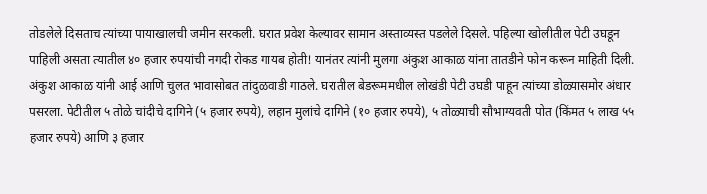तोडलेले दिसताच त्यांच्या पायाखालची जमीन सरकली. घरात प्रवेश केल्यावर सामान अस्ताव्यस्त पडलेले दिसले. पहिल्या खोलीतील पेटी उघडून पाहिली असता त्यातील ४० हजार रुपयांची नगदी रोकड गायब होती! यानंतर त्यांनी मुलगा अंकुश आकाळ यांना तातडीने फोन करून माहिती दिली. अंकुश आकाळ यांनी आई आणि चुलत भावासोबत तांदुळवाडी गाठले. घरातील बेडरूममधील लोखंडी पेटी उघडी पाहून त्यांच्या डोळ्यासमोर अंधार पसरला. पेटीतील ५ तोळे चांदीचे दागिने (५ हजार रुपये), लहान मुलांचे दागिने (१० हजार रुपये), ५ तोळ्याची सौभाग्यवती पोत (किंमत ५ लाख ५५ हजार रुपये) आणि ३ हजार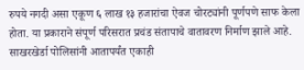रुपये नगदी असा एकूण ६ लाख १३ हजारांचा ऐवज चोरट्यांनी पूर्णपणे साफ केला होता. या प्रकाराने संपूर्ण परिसरात प्रचंड संतापाचे वातावरण निर्माण झाले आहे. साखरखेर्डा पोलिसांनी आतापर्यंत एकाही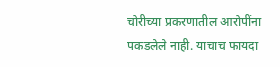चोरीच्या प्रकरणातील आरोपींना पकडलेले नाही. याचाच फायदा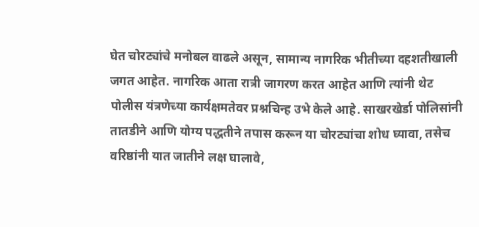घेत चोरट्यांचे मनोबल वाढले असून, सामान्य नागरिक भीतीच्या दहशतीखाली जगत आहेत. नागरिक आता रात्री जागरण करत आहेत आणि त्यांनी थेट पोलीस यंत्रणेच्या कार्यक्षमतेवर प्रश्नचिन्ह उभे केले आहे. साखरखेर्डा पोलिसांनी तातडीने आणि योग्य पद्धतीने तपास करून या चोरट्यांचा शोध घ्यावा, तसेच वरिष्ठांनी यात जातीने लक्ष घालावे,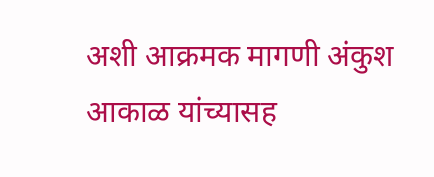अशी आक्रमक मागणी अंकुश आकाळ यांच्यासह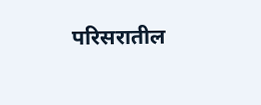परिसरातील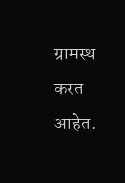ग्रामस्थ करत आहेत.